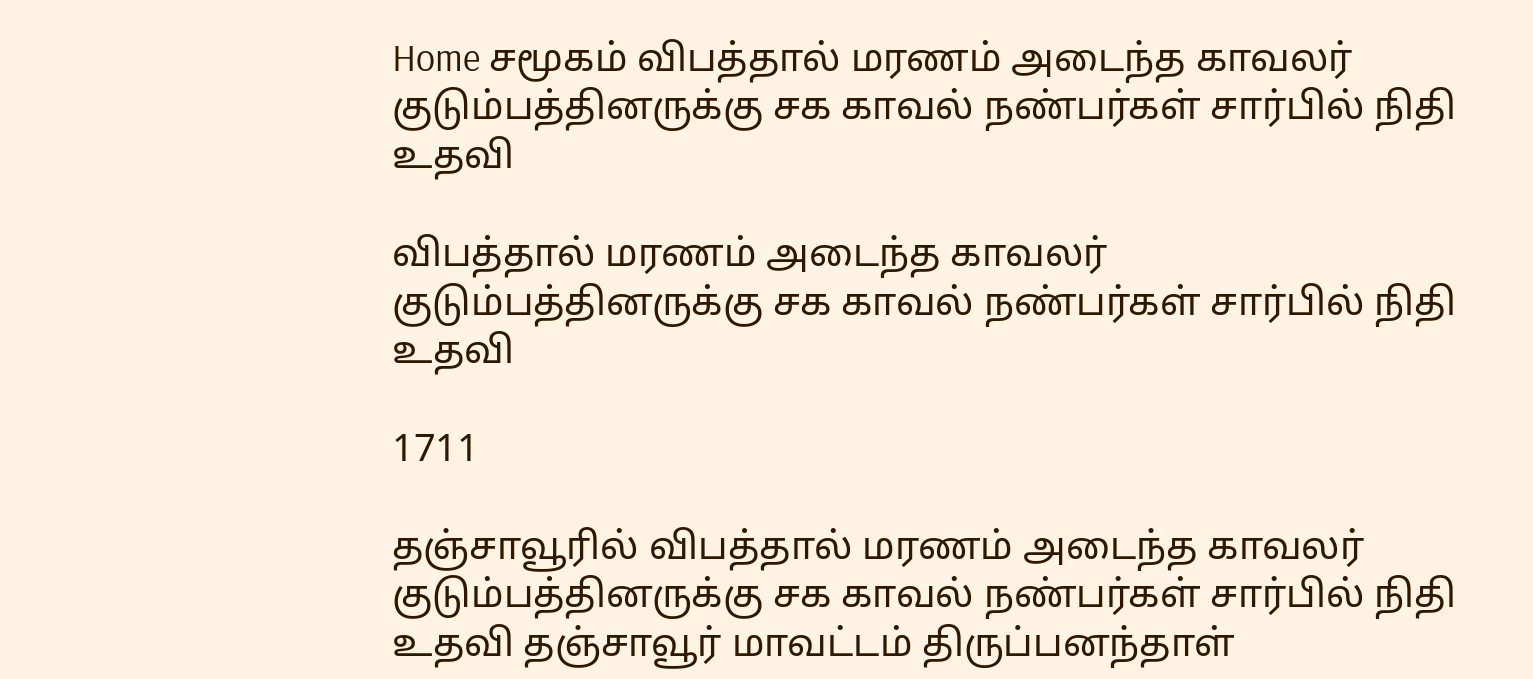Home சமூகம் விபத்தால் மரணம் அடைந்த காவலர் குடும்பத்தினருக்கு சக காவல் நண்பர்கள் சார்பில் நிதி உதவி

விபத்தால் மரணம் அடைந்த காவலர் குடும்பத்தினருக்கு சக காவல் நண்பர்கள் சார்பில் நிதி உதவி

1711

தஞ்சாவூரில் விபத்தால் மரணம் அடைந்த காவலர் குடும்பத்தினருக்கு சக காவல் நண்பர்கள் சார்பில் நிதி உதவி தஞ்சாவூர் மாவட்டம் திருப்பனந்தாள்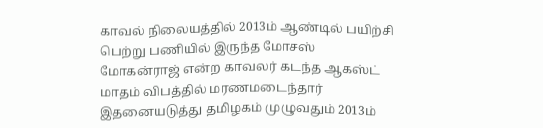காவல் நிலையத்தில் 2013ம் ஆண்டில் பயிற்சி பெற்று பணியில் இருந்த மோசஸ் மோகன்ராஜ் என்ற காவலர் கடந்த ஆகஸ்ட் மாதம் விபத்தில் மரணமடைந்தார் இதனையடுத்து தமிழகம் முழுவதும் 2013ம்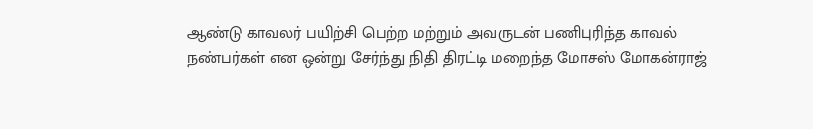ஆண்டு காவலர் பயிற்சி பெற்ற மற்றும் அவருடன் பணிபுரிந்த காவல் நண்பர்கள் என ஒன்று சேர்ந்து நிதி திரட்டி மறைந்த மோசஸ் மோகன்ராஜ்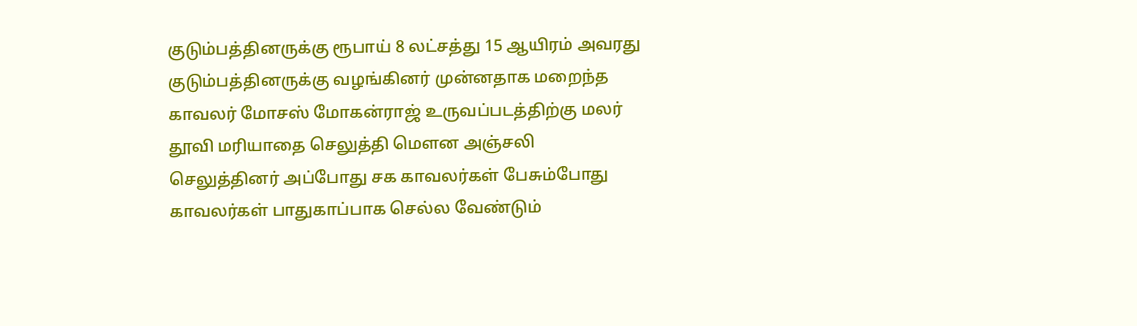குடும்பத்தினருக்கு ரூபாய் 8 லட்சத்து 15 ஆயிரம் அவரது குடும்பத்தினருக்கு வழங்கினர் முன்னதாக மறைந்த காவலர் மோசஸ் மோகன்ராஜ் உருவப்படத்திற்கு மலர் தூவி மரியாதை செலுத்தி மெளன அஞ்சலி செலுத்தினர் அப்போது சக காவலர்கள் பேசும்போது காவலர்கள் பாதுகாப்பாக செல்ல வேண்டும்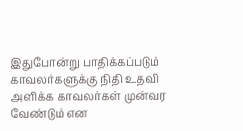இதுபோன்று பாதிக்கப்படும் காவலர்களுக்கு நிதி உதவி அளிக்க காவலர்கள் முன்வர வேண்டும் என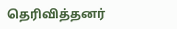தெரிவித்தனர்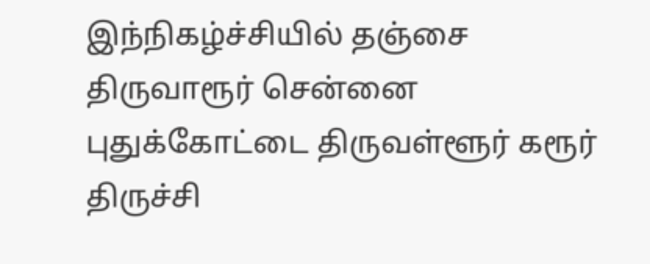இந்நிகழ்ச்சியில் தஞ்சை திருவாரூர் சென்னை புதுக்கோட்டை திருவள்ளூர் கரூர் திருச்சி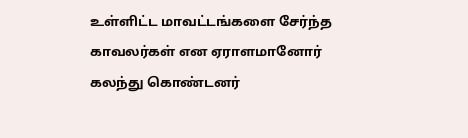உள்ளிட்ட மாவட்டங்களை சேர்ந்த காவலர்கள் என ஏராளமானோர் கலந்து கொண்டனர்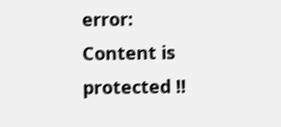error: Content is protected !!